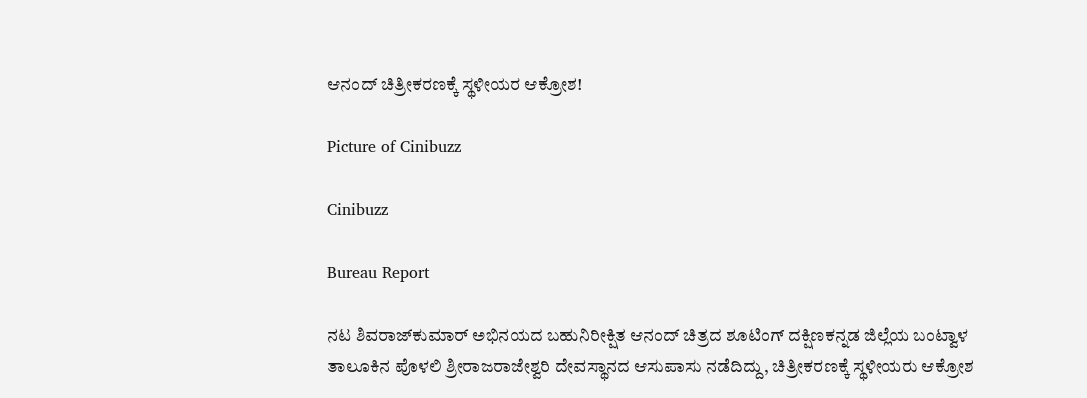ಆನಂದ್ ಚಿತ್ರೀಕರಣಕ್ಕೆ ಸ್ಥಳೀಯರ ಆಕ್ರೋಶ!

Picture of Cinibuzz

Cinibuzz

Bureau Report

ನಟ ಶಿವರಾಜ್‌ಕುಮಾರ್ ಅಭಿನಯದ ಬಹುನಿರೀಕ್ಷಿತ ಆನಂದ್ ಚಿತ್ರದ ಶೂಟಿಂಗ್ ದಕ್ಷಿಣಕನ್ನಡ ಜಿಲ್ಲೆಯ ಬಂಟ್ವಾಳ ತಾಲೂಕಿನ ಪೊಳಲಿ ಶ್ರೀರಾಜರಾಜೇಶ್ವರಿ ದೇವಸ್ಥಾನದ ಆಸುಪಾಸು ನಡೆದಿದ್ದು, ಚಿತ್ರೀಕರಣಕ್ಕೆ ಸ್ಥಳೀಯರು ಆಕ್ರೋಶ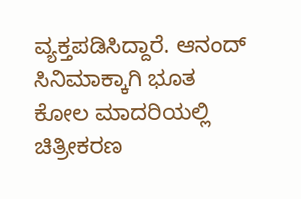ವ್ಯಕ್ತಪಡಿಸಿದ್ದಾರೆ. ಆನಂದ್ ಸಿನಿಮಾಕ್ಕಾಗಿ ಭೂತ ಕೋಲ ಮಾದರಿಯಲ್ಲಿ ಚಿತ್ರೀಕರಣ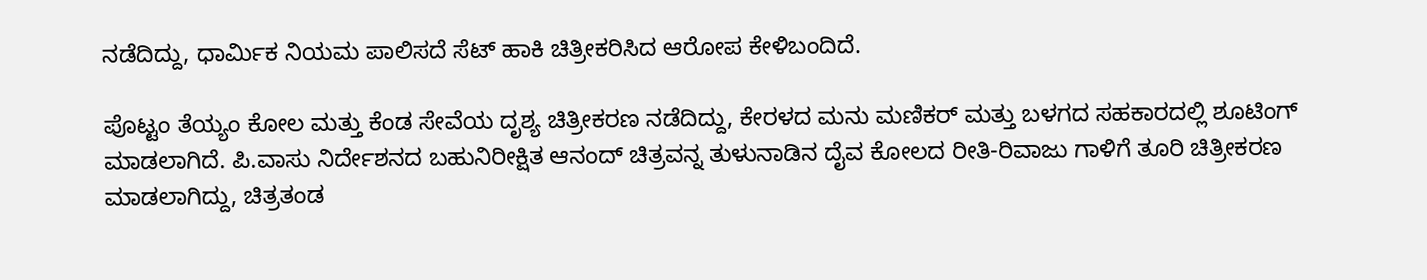ನಡೆದಿದ್ದು, ಧಾರ್ಮಿಕ ನಿಯಮ ಪಾಲಿಸದೆ ಸೆಟ್ ಹಾಕಿ ಚಿತ್ರೀಕರಿಸಿದ ಆರೋಪ ಕೇಳಿಬಂದಿದೆ.

ಪೊಟ್ಟಂ ತೆಯ್ಯಂ ಕೋಲ ಮತ್ತು ಕೆಂಡ ಸೇವೆಯ ದೃಶ್ಯ ಚಿತ್ರೀಕರಣ ನಡೆದಿದ್ದು, ಕೇರಳದ ಮನು ಮಣಿಕರ್ ಮತ್ತು ಬಳಗದ ಸಹಕಾರದಲ್ಲಿ ಶೂಟಿಂಗ್ ಮಾಡಲಾಗಿದೆ. ಪಿ.ವಾಸು ನಿರ್ದೇಶನದ ಬಹುನಿರೀಕ್ಷಿತ ಆನಂದ್ ಚಿತ್ರವನ್ನ ತುಳುನಾಡಿನ ದೈವ ಕೋಲದ ರೀತಿ-ರಿವಾಜು ಗಾಳಿಗೆ ತೂರಿ ಚಿತ್ರೀಕರಣ ಮಾಡಲಾಗಿದ್ದು, ಚಿತ್ರತಂಡ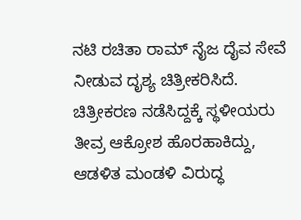ನಟಿ ರಚಿತಾ ರಾಮ್ ನೈಜ ದೈವ ಸೇವೆ ನೀಡುವ ದೃಶ್ಯ ಚಿತ್ರೀಕರಿಸಿದೆ. ಚಿತ್ರೀಕರಣ ನಡೆಸಿದ್ದಕ್ಕೆ ಸ್ಥಳೀಯರು ತೀವ್ರ ಆಕ್ರೋಶ ಹೊರಹಾಕಿದ್ದು, ಆಡಳಿತ ಮಂಡಳಿ ವಿರುದ್ಧ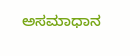ಅಸಮಾಧಾನ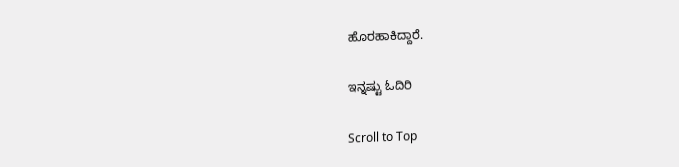ಹೊರಹಾಕಿದ್ದಾರೆ.

ಇನ್ನಷ್ಟು ಓದಿರಿ

Scroll to Top